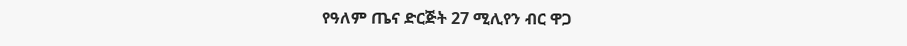የዓለም ጤና ድርጅት 27 ሚሊየን ብር ዋጋ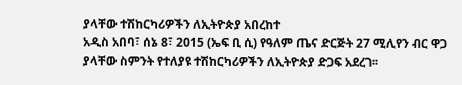ያላቸው ተሽከርካሪዎችን ለኢትዮጵያ አበረከተ
አዲስ አበባ፣ ሰኔ 8፣ 2015 (ኤፍ ቢ ሲ) የዓለም ጤና ድርጅት 27 ሚሊየን ብር ዋጋ ያላቸው ስምንት የተለያዩ ተሽከርካሪዎችን ለኢትዮጵያ ድጋፍ አደረገ፡፡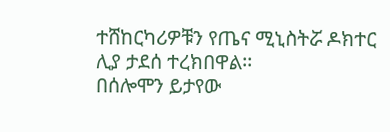ተሸከርካሪዎቹን የጤና ሚኒስትሯ ዶክተር ሊያ ታደሰ ተረክበዋል፡፡
በሰሎሞን ይታየው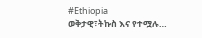#Ethiopia
ወቅታዊ፣ትኩስ እና የተሟሉ…